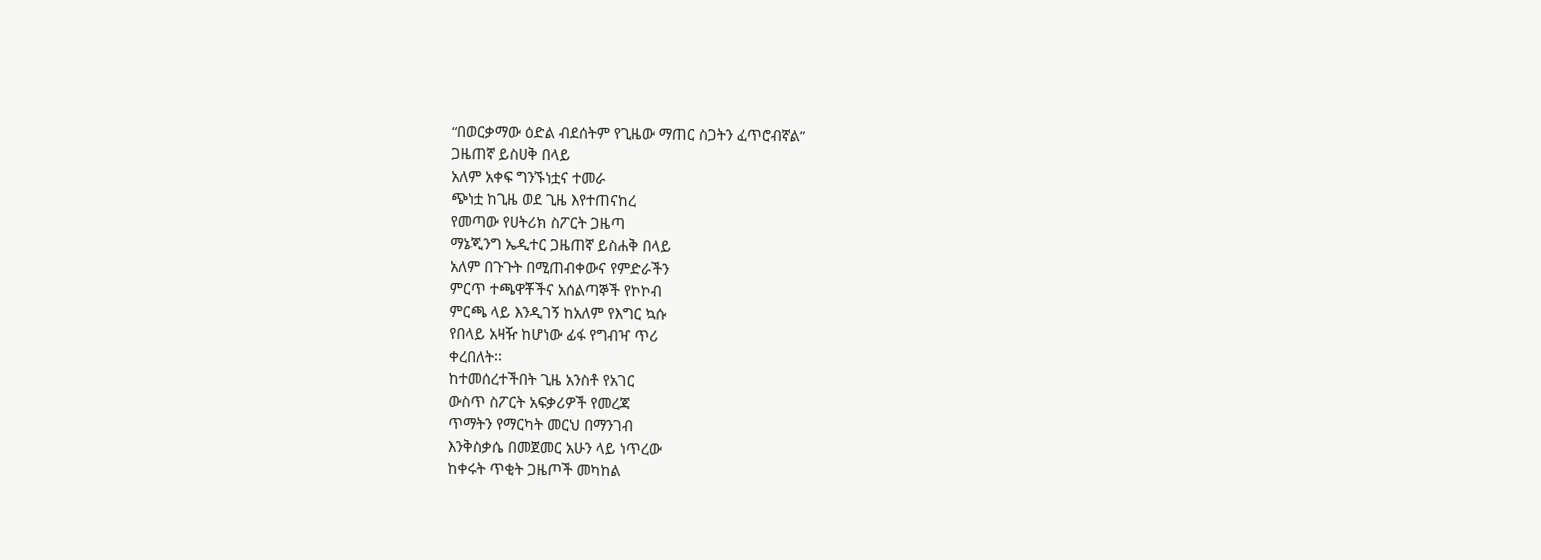“በወርቃማው ዕድል ብደሰትም የጊዜው ማጠር ስጋትን ፈጥሮብኛል”
ጋዜጠኛ ይስሀቅ በላይ
አለም አቀፍ ግንኙነቷና ተመራ
ጭነቷ ከጊዜ ወደ ጊዜ እየተጠናከረ
የመጣው የሀትሪክ ስፖርት ጋዜጣ
ማኔጂንግ ኤዲተር ጋዜጠኛ ይስሐቅ በላይ
አለም በጉጉት በሚጠብቀውና የምድራችን
ምርጥ ተጫዋቾችና አሰልጣኞች የኮኮብ
ምርጫ ላይ እንዲገኝ ከአለም የእግር ኳሱ
የበላይ አዛዥ ከሆነው ፊፋ የግብዣ ጥሪ
ቀረበለት፡፡
ከተመሰረተችበት ጊዜ አንስቶ የአገር
ውስጥ ስፖርት አፍቃሪዎች የመረጃ
ጥማትን የማርካት መርህ በማንገብ
እንቅስቃሴ በመጀመር አሁን ላይ ነጥረው
ከቀሩት ጥቂት ጋዜጦች መካከል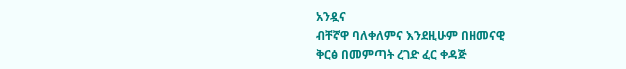አንዷና
ብቸኛዋ ባለቀለምና እንደዚሁም በዘመናዊ
ቅርፅ በመምጣት ረገድ ፈር ቀዳጅ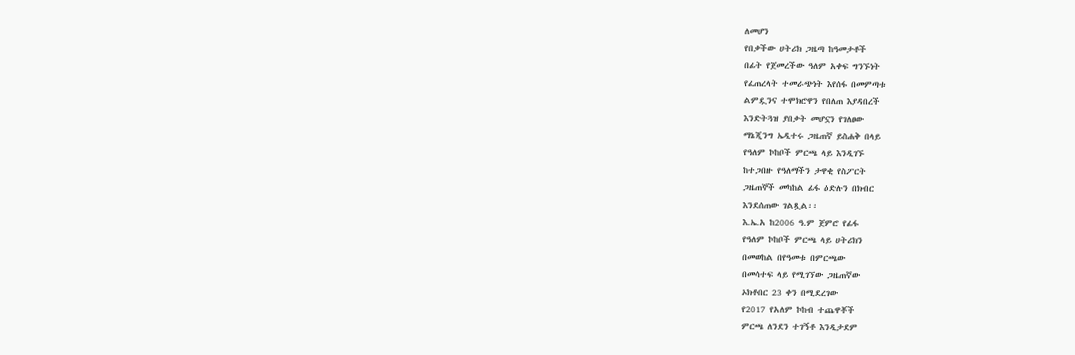ለመሆን
የበቃችው ሀትሪክ ጋዜጣ ከዓመታቶች
በፊት የጀመረችው ዓለም አቀፍ ግንኙነት
የፈጠረላት ተመራጭነት እየሰፋ በመምጣቱ
ልምዷንና ተሞክሮዋን የበለጠ እያዳበረች
እንድትጓዝ ያበቃት መሆኗን የገለፀው
ማኔጂንግ ኤዲተሩ ጋዜጠኛ ይስሐቅ በላይ
የዓለም ኮከቦች ምርጫ ላይ እንዲገኙ
ከተጋበዙ የዓለማችን ታዋቂ የስፖርት
ጋዜጠኞች መካከል ፊፋ ዕድሉን በክብር
እንደሰጠው ገልጿል፡፡
እ.ኤ.አ ከ2006 ዓ.ም ጀምሮ የፊፋ
የዓለም ኮከቦች ምርጫ ላይ ሀትሪክን
በመወከል በየዓመቱ በምርጫው
በመሳተፍ ላይ የሚገኘው ጋዜጠኛው
ኦክቶበር 23 ቀን በሚደረገው
የ2017 የአለም ኮከብ ተጨዋቾች
ምርጫ ለንደን ተገኝቶ እንዲታደም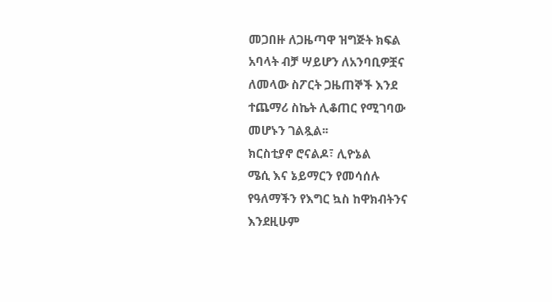መጋበዙ ለጋዜጣዋ ዝግጅት ክፍል
አባላት ብቻ ሣይሆን ለአንባቢዎቿና
ለመላው ስፖርት ጋዜጠኞች እንደ
ተጨማሪ ስኬት ሊቆጠር የሚገባው
መሆኑን ገልጿል፡፡
ክርስቲያኖ ሮናልዶ፣ ሊዮኔል
ሜሲ እና ኔይማርን የመሳሰሉ
የዓለማችን የእግር ኳስ ከዋክብትንና
እንደዚሁም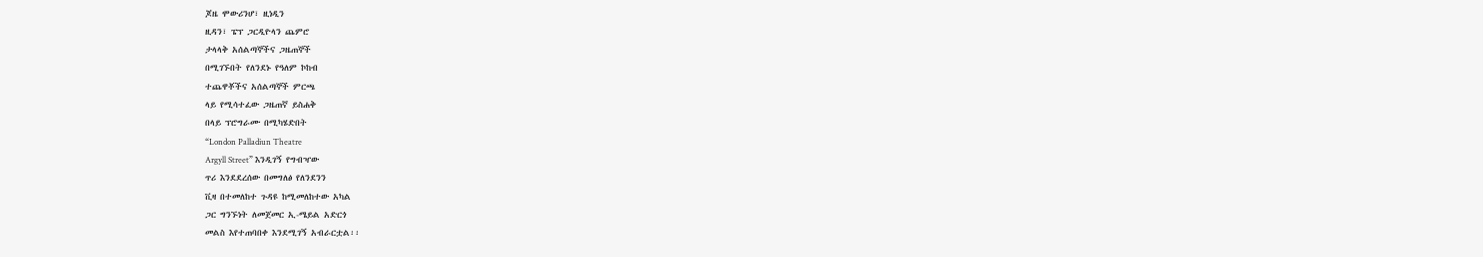ጆዜ ሞውሪንሆ፣ ዚነዲን
ዚዳን፣ ፔፕ ጋርዲዮላን ጨምሮ
ታላላቅ አሰልጣኞችና ጋዜጠኞች
በሚገኙበት የለንደኑ የዓለም ኮከብ
ተጨዋቾችና አሰልጣኞች ምርጫ
ላይ የሚሳተፈው ጋዜጠኛ ይስሐቅ
በላይ ፕሮግራሙ በሚካሄድበት
“London Palladiun Theatre
Argyll Street” እንዲገኝ የግብዣው
ጥሪ እንደደረሰው በመግለፅ የለንደንን
ቪዛ በተመለከተ ጉዳዩ ከሚመለከተው አካል
ጋር ግንኙነት ለመጀመር ኢ-ሜይል አድርጎ
መልስ እየተጠባበቀ እንደሚገኝ አብራርቷል፡፡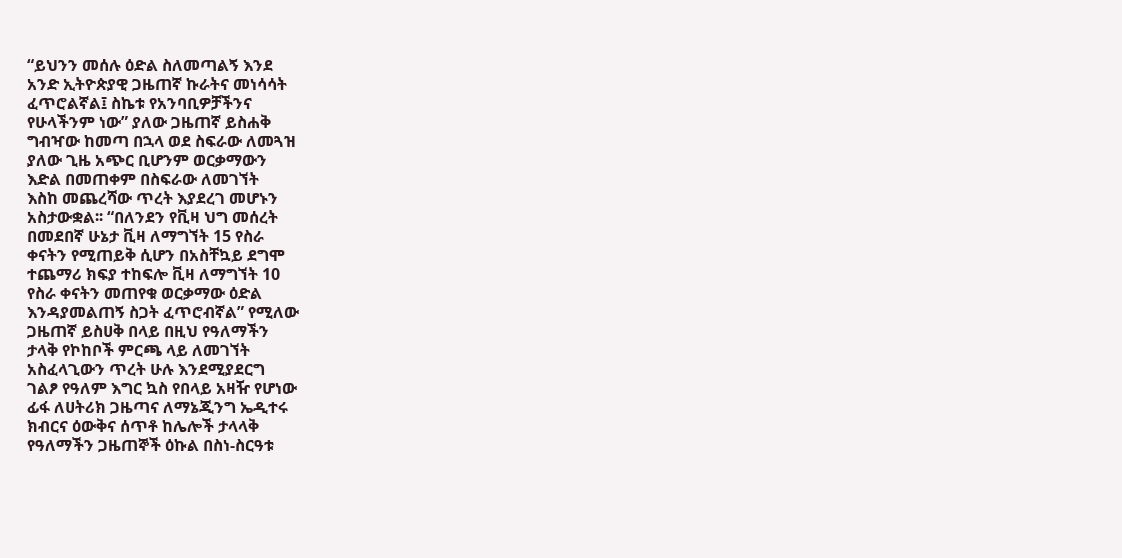“ይህንን መሰሉ ዕድል ስለመጣልኝ እንደ
አንድ ኢትዮጵያዊ ጋዜጠኛ ኩራትና መነሳሳት
ፈጥሮልኛል፤ ስኬቱ የአንባቢዎቻችንና
የሁላችንም ነው” ያለው ጋዜጠኛ ይስሐቅ
ግብዣው ከመጣ በኋላ ወደ ስፍራው ለመጓዝ
ያለው ጊዜ አጭር ቢሆንም ወርቃማውን
እድል በመጠቀም በስፍራው ለመገኘት
እስከ መጨረሻው ጥረት እያደረገ መሆኑን
አስታውቋል፡፡ “በለንደን የቪዛ ህግ መሰረት
በመደበኛ ሁኔታ ቪዛ ለማግኘት 15 የስራ
ቀናትን የሚጠይቅ ሲሆን በአስቸኳይ ደግሞ
ተጨማሪ ክፍያ ተከፍሎ ቪዛ ለማግኘት 10
የስራ ቀናትን መጠየቁ ወርቃማው ዕድል
እንዳያመልጠኝ ስጋት ፈጥሮብኛል” የሚለው
ጋዜጠኛ ይስሀቅ በላይ በዚህ የዓለማችን
ታላቅ የኮከቦች ምርጫ ላይ ለመገኘት
አስፈላጊውን ጥረት ሁሉ እንደሚያደርግ
ገልፆ የዓለም እግር ኳስ የበላይ አዛዥ የሆነው
ፊፋ ለሀትሪክ ጋዜጣና ለማኔጂንግ ኤዲተሩ
ክብርና ዕውቅና ሰጥቶ ከሌሎች ታላላቅ
የዓለማችን ጋዜጠኞች ዕኩል በስነ-ስርዓቱ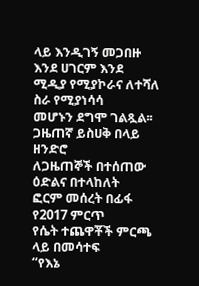ላይ እንዲገኝ መጋበዙ እንደ ሀገርም እንደ
ሚዲያ የሚያኮራና ለተሻለ ስራ የሚያነሳሳ
መሆኑን ደግሞ ገልጿል፡፡
ጋዜጠኛ ይስሀቅ በላይ ዘንድሮ
ለጋዜጠኞች በተሰጠው ዕድልና በተላከለት
ፎርም መሰረት በፊፋ የ2017 ምርጥ
የሴት ተጨዋቾች ምርጫ ላይ በመሳተፍ
“የእኔ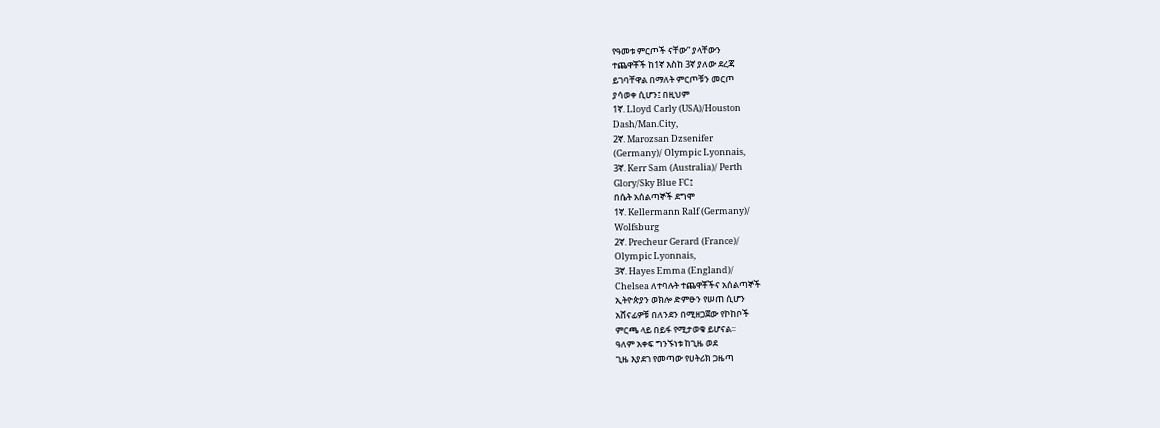የዓመቱ ምርጦች ናቸው” ያላቸውን
ተጨዋቾች ከ1ኛ እስከ 3ኛ ያለው ደረጃ
ይገባቸዋል በማለት ምርጦቹን መርጦ
ያሳወቀ ሲሆን፤ በዚህም
1ኛ. Lloyd Carly (USA)/Houston
Dash/Man.City,
2ኛ. Marozsan Dzsenifer
(Germany)/ Olympic Lyonnais,
3ኛ. Kerr Sam (Australia)/ Perth
Glory/Sky Blue FC፤
በሴት አሰልጣኞች ደግሞ
1ኛ. Kellermann Ralf (Germany)/
Wolfsburg
2ኛ. Precheur Gerard (France)/
Olympic Lyonnais,
3ኛ. Hayes Emma (England)/
Chelsea ለተባሉት ተጨዋቾችና አሰልጣኞች
ኢትዮጵያን ወክሎ ድምፁን የሠጠ ሲሆን
አሸናፊዎቹ በለንደን በሚዘጋጀው የኮከቦች
ምርጫ ላይ በይፋ የሚታወቁ ይሆናል፡፡
ዓለም አቀፍ ግንኙነቱ ከጊዜ ወደ
ጊዜ እያደገ የመጣው የሀትሪክ ጋዜጣ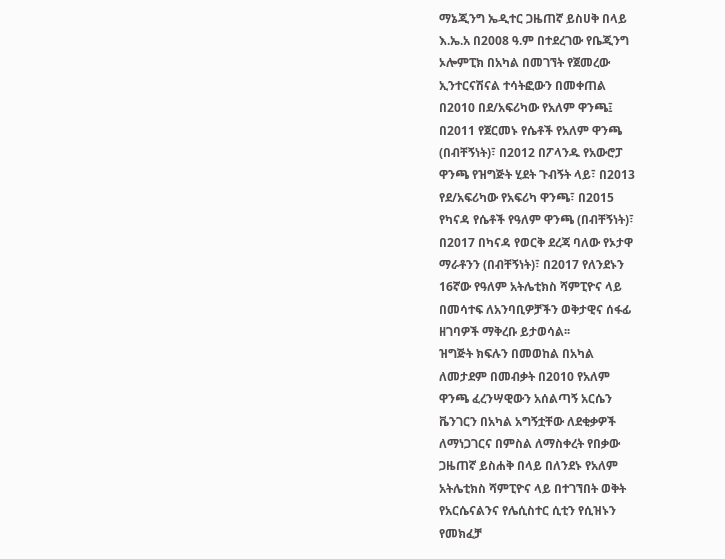ማኔጂንግ ኤዲተር ጋዜጠኛ ይስሀቅ በላይ
እ.ኤ.አ በ2008 ዓ.ም በተደረገው የቤጂንግ
ኦሎምፒክ በአካል በመገኘት የጀመረው
ኢንተርናሽናል ተሳትፎውን በመቀጠል
በ2010 በደ/አፍሪካው የአለም ዋንጫ፤
በ2011 የጀርመኑ የሴቶች የአለም ዋንጫ
(በብቸኝነት)፣ በ2012 በፖላንዱ የአውሮፓ
ዋንጫ የዝግጅት ሂደት ጉብኝት ላይ፣ በ2013
የደ/አፍሪካው የአፍሪካ ዋንጫ፣ በ2015
የካናዳ የሴቶች የዓለም ዋንጫ (በብቸኝነት)፣
በ2017 በካናዳ የወርቅ ደረጃ ባለው የኦታዋ
ማራቶንን (በብቸኝነት)፣ በ2017 የለንደኑን
16ኛው የዓለም አትሌቲክስ ሻምፒዮና ላይ
በመሳተፍ ለአንባቢዎቻችን ወቅታዊና ሰፋፊ
ዘገባዎች ማቅረቡ ይታወሳል፡፡
ዝግጅት ክፍሉን በመወከል በአካል
ለመታደም በመብቃት በ2010 የአለም
ዋንጫ ፈረንሣዊውን አሰልጣኝ አርሴን
ቬንገርን በአካል አግኝቷቸው ለደቂቃዎች
ለማነጋገርና በምስል ለማስቀረት የበቃው
ጋዜጠኛ ይስሐቅ በላይ በለንደኑ የአለም
አትሌቲክስ ሻምፒዮና ላይ በተገኘበት ወቅት
የአርሴናልንና የሌሲስተር ሲቲን የሲዝኑን
የመክፈቻ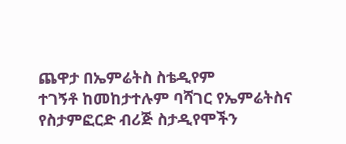ጨዋታ በኤምሬትስ ስቴዲየም
ተገኝቶ ከመከታተሉም ባሻገር የኤምሬትስና
የስታምፎርድ ብሪጅ ስታዲየሞችን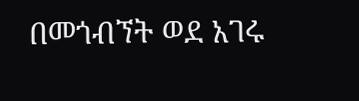በመጎብኘት ወደ አገሩ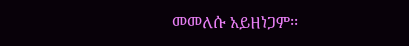መመለሱ አይዘነጋም፡፡